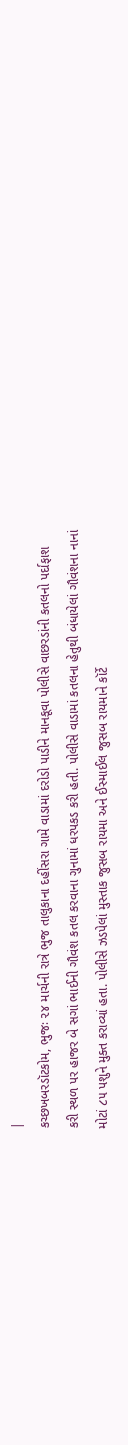|
કચ્છખબરડૉટકોમ, ભુજઃ ૨૪ માર્ચની રાત્રે ભુજ તાલુકાના દહીંસરા ગામે વાડામાં દરોડો પાડીને માનકૂવા પોલીસે વાછરડાંની કતલનો પર્દાફાશ કરી સ્થળ પર હાજર બે સગાં ભાઈની ગૌવંશ કતલ કરવાના ગુનામાં ધરપકડ કરી હતી. પોલીસે વાડામાં કતલના હેતુથી બંધાયેલાં ગૌવંશના નાનાં મોટાં ૮૫ પશુને મુક્ત કરાવ્યાં હતા. પોલીસે ઝડપેલાં મુસ્તાક જુસબ રાયમા અને ઈસ્માઈલ જુસબ રાયમાને કૉર્ટે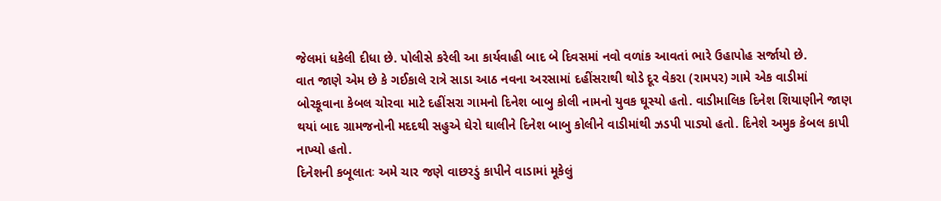જેલમાં ધકેલી દીધા છે. પોલીસે કરેલી આ કાર્યવાહી બાદ બે દિવસમાં નવો વળાંક આવતાં ભારે ઉહાપોહ સર્જાયો છે.
વાત જાણે એમ છે કે ગઈકાલે રાત્રે સાડા આઠ નવના અરસામાં દહીંસરાથી થોડે દૂર વેકરા (રામપર) ગામે એક વાડીમાં બોરકૂવાના કેબલ ચોરવા માટે દહીંસરા ગામનો દિનેશ બાબુ કોલી નામનો યુવક ઘૂસ્યો હતો. વાડીમાલિક દિનેશ શિયાણીને જાણ થયાં બાદ ગ્રામજનોની મદદથી સહુએ ઘેરો ઘાલીને દિનેશ બાબુ કોલીને વાડીમાંથી ઝડપી પાડ્યો હતો. દિનેશે અમુક કેબલ કાપી નાખ્યો હતો.
દિનેશની કબૂલાતઃ અમે ચાર જણે વાછરડું કાપીને વાડામાં મૂકેલું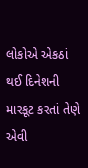લોકોએ એકઠાં થઈ દિનેશની મારકૂટ કરતાં તેણે એવી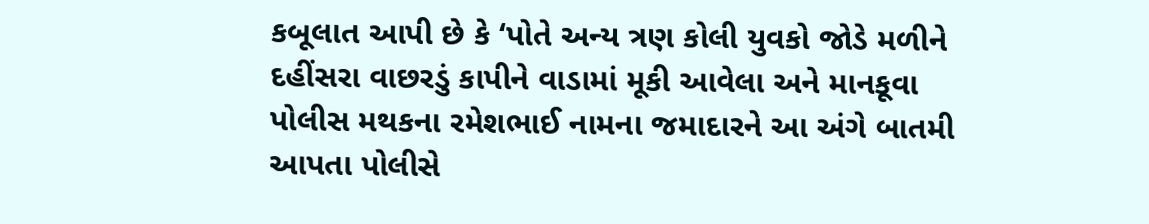કબૂલાત આપી છે કે ‘પોતે અન્ય ત્રણ કોલી યુવકો જોડે મળીને દહીંસરા વાછરડું કાપીને વાડામાં મૂકી આવેલા અને માનકૂવા પોલીસ મથકના રમેશભાઈ નામના જમાદારને આ અંગે બાતમી આપતા પોલીસે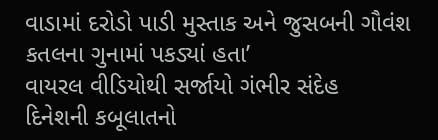વાડામાં દરોડો પાડી મુસ્તાક અને જુસબની ગૌવંશ કતલના ગુનામાં પકડ્યાં હતા’
વાયરલ વીડિયોથી સર્જાયો ગંભીર સંદેહ
દિનેશની કબૂલાતનો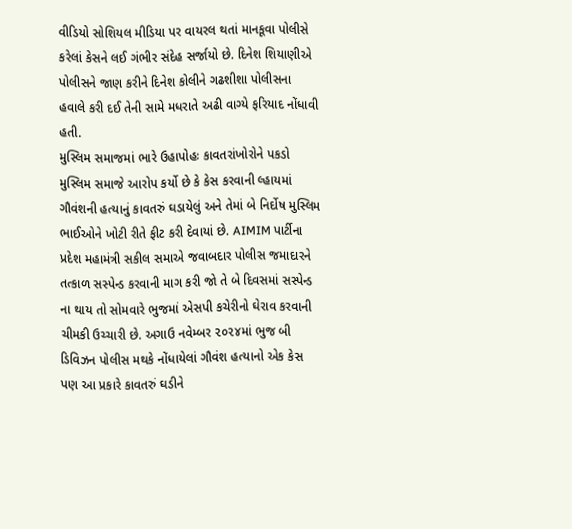વીડિયો સોશિયલ મીડિયા પર વાયરલ થતાં માનકૂવા પોલીસે કરેલાં કેસને લઈ ગંભીર સંદેહ સર્જાયો છે. દિનેશ શિયાણીએ પોલીસને જાણ કરીને દિનેશ કોલીને ગઢશીશા પોલીસના હવાલે કરી દઈ તેની સામે મધરાતે અઢી વાગ્યે ફરિયાદ નોંધાવી હતી.
મુસ્લિમ સમાજમાં ભારે ઉહાપોહઃ કાવતરાંખોરોને પકડો
મુસ્લિમ સમાજે આરોપ કર્યો છે કે કેસ કરવાની લ્હાયમાં ગૌવંશની હત્યાનું કાવતરું ઘડાયેલું અને તેમાં બે નિર્દોષ મુસ્લિમ ભાઈઓને ખોટી રીતે ફીટ કરી દેવાયાં છે. AIMIM પાર્ટીના પ્રદેશ મહામંત્રી સકીલ સમાએ જવાબદાર પોલીસ જમાદારને તત્કાળ સસ્પેન્ડ કરવાની માગ કરી જો તે બે દિવસમાં સસ્પેન્ડ ના થાય તો સોમવારે ભુજમાં એસપી કચેરીનો ઘેરાવ કરવાની ચીમકી ઉચ્ચારી છે. અગાઉ નવેમ્બર ૨૦૨૪માં ભુજ બી ડિવિઝન પોલીસ મથકે નોંધાયેલાં ગૌવંશ હત્યાનો એક કેસ પણ આ પ્રકારે કાવતરું ઘડીને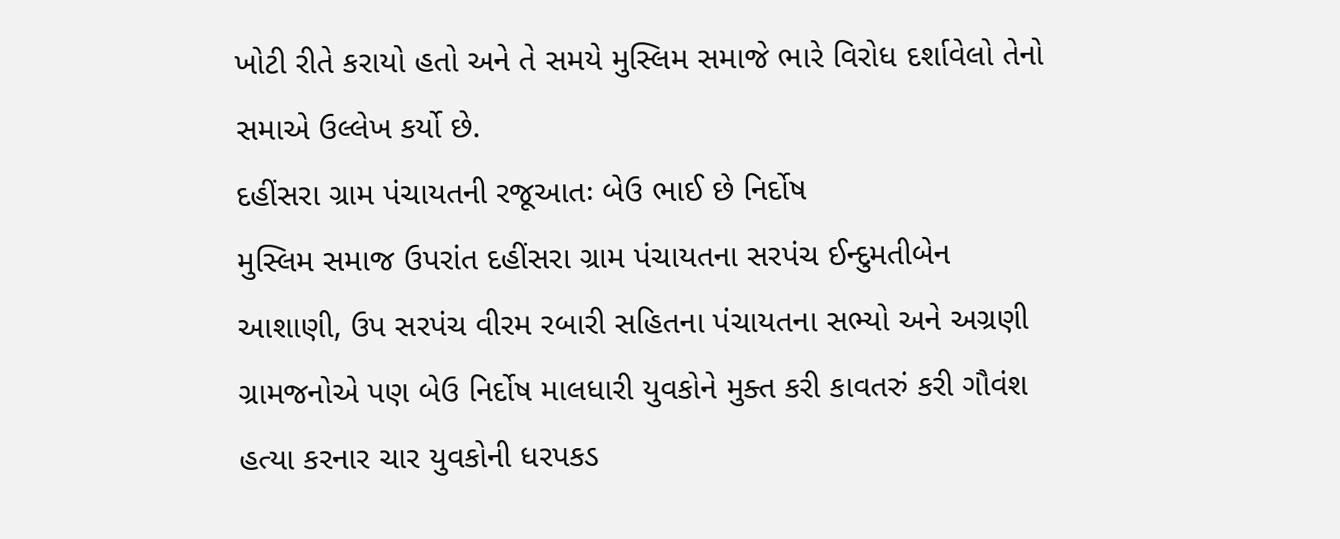ખોટી રીતે કરાયો હતો અને તે સમયે મુસ્લિમ સમાજે ભારે વિરોધ દર્શાવેલો તેનો સમાએ ઉલ્લેખ કર્યો છે.
દહીંસરા ગ્રામ પંચાયતની રજૂઆતઃ બેઉ ભાઈ છે નિર્દોષ
મુસ્લિમ સમાજ ઉપરાંત દહીંસરા ગ્રામ પંચાયતના સરપંચ ઈન્દુમતીબેન આશાણી, ઉપ સરપંચ વીરમ રબારી સહિતના પંચાયતના સભ્યો અને અગ્રણી ગ્રામજનોએ પણ બેઉ નિર્દોષ માલધારી યુવકોને મુક્ત કરી કાવતરું કરી ગૌવંશ હત્યા કરનાર ચાર યુવકોની ધરપકડ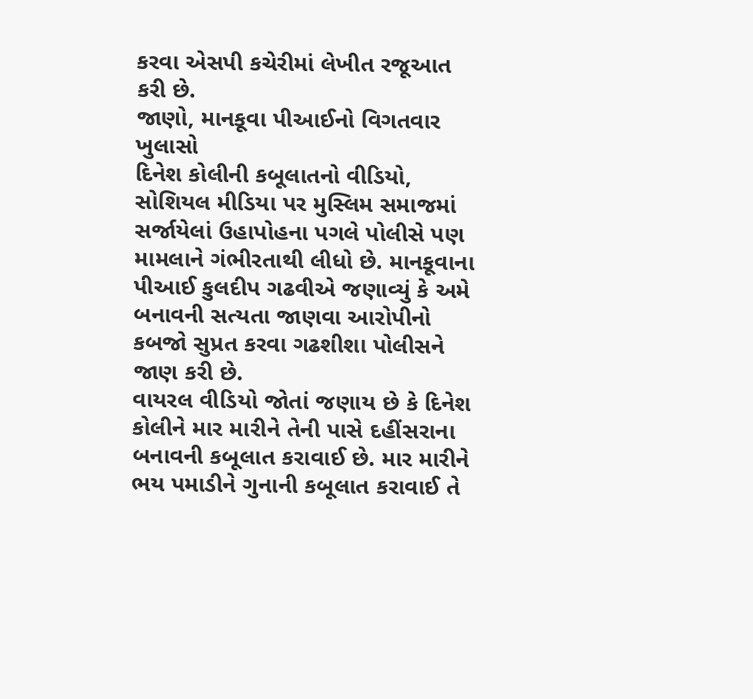કરવા એસપી કચેરીમાં લેખીત રજૂઆત કરી છે.
જાણો, માનકૂવા પીઆઈનો વિગતવાર ખુલાસો
દિનેશ કોલીની કબૂલાતનો વીડિયો, સોશિયલ મીડિયા પર મુસ્લિમ સમાજમાં સર્જાયેલાં ઉહાપોહના પગલે પોલીસે પણ મામલાને ગંભીરતાથી લીધો છે. માનકૂવાના પીઆઈ કુલદીપ ગઢવીએ જણાવ્યું કે અમે બનાવની સત્યતા જાણવા આરોપીનો કબજો સુપ્રત કરવા ગઢશીશા પોલીસને જાણ કરી છે.
વાયરલ વીડિયો જોતાં જણાય છે કે દિનેશ કોલીને માર મારીને તેની પાસે દહીંસરાના બનાવની કબૂલાત કરાવાઈ છે. માર મારીને ભય પમાડીને ગુનાની કબૂલાત કરાવાઈ તે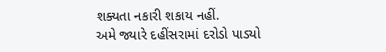શક્યતા નકારી શકાય નહીં.
અમે જ્યારે દહીંસરામાં દરોડો પાડ્યો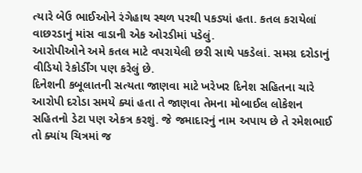ત્યારે બેઉ ભાઈઓને રંગેહાથ સ્થળ પરથી પકડ્યાં હતા. કતલ કરાયેલાં વાછરડાનું માંસ વાડાની એક ઓરડીમાં પડેલું.
આરોપીઓને અમે કતલ માટે વપરાયેલી છરી સાથે પકડેલાં. સમગ્ર દરોડાનું વીડિયો રેકોર્ડીંગ પણ કરેલું છે.
દિનેશની કબૂલાતની સત્યતા જાણવા માટે ખરેખર દિનેશ સહિતના ચારે આરોપી દરોડા સમયે ક્યાં હતા તે જાણવા તેમના મોબાઈલ લોકેશન સહિતનો ડેટા પણ એકત્ર કરશું. જે જમાદારનું નામ અપાય છે તે રમેશભાઈ તો ક્યાંય ચિત્રમાં જ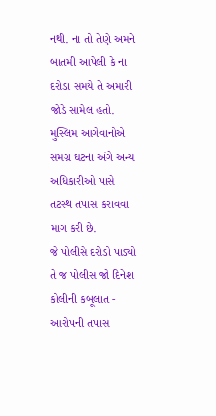નથી. ના તો તેણે અમને બાતમી આપેલી કે ના દરોડા સમયે તે અમારી જોડે સામેલ હતો. મુસ્લિમ આગેવાનોએ સમગ્ર ઘટના અંગે અન્ય અધિકારીઓ પાસે તટસ્થ તપાસ કરાવવા માગ કરી છે.
જે પોલીસે દરોડો પાડ્યો તે જ પોલીસ જો દિનેશ કોલીની કબૂલાત - આરોપની તપાસ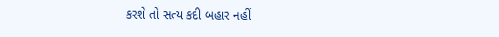કરશે તો સત્ય કદી બહાર નહીં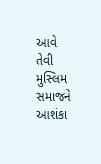આવે તેવી મુસ્લિમ સમાજને આશંકા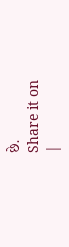છે.
Share it on
|